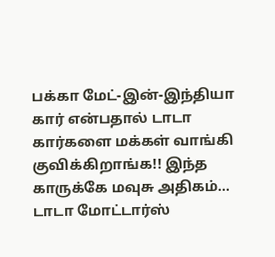பக்கா மேட்-இன்-இந்தியா கார் என்பதால் டாடா கார்களை மக்கள் வாங்கி குவிக்கிறாங்க!! இந்த காருக்கே மவுசு அதிகம்...
டாடா மோட்டார்ஸ்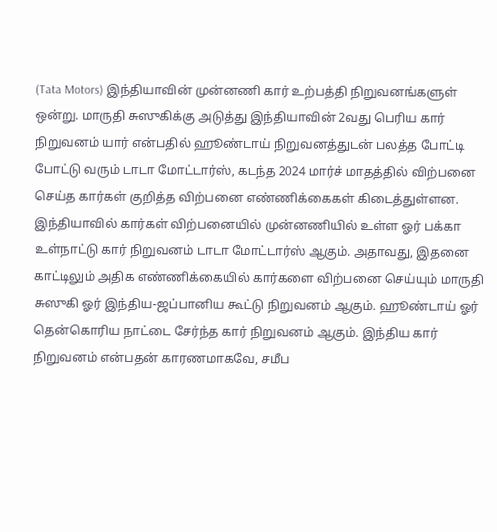(Tata Motors) இந்தியாவின் முன்னணி கார் உற்பத்தி நிறுவனங்களுள் ஒன்று. மாருதி சுஸுகிக்கு அடுத்து இந்தியாவின் 2வது பெரிய கார் நிறுவனம் யார் என்பதில் ஹூண்டாய் நிறுவனத்துடன் பலத்த போட்டி போட்டு வரும் டாடா மோட்டார்ஸ், கடந்த 2024 மார்ச் மாதத்தில் விற்பனை செய்த கார்கள் குறித்த விற்பனை எண்ணிக்கைகள் கிடைத்துள்ளன.
இந்தியாவில் கார்கள் விற்பனையில் முன்னணியில் உள்ள ஓர் பக்கா உள்நாட்டு கார் நிறுவனம் டாடா மோட்டார்ஸ் ஆகும். அதாவது, இதனை காட்டிலும் அதிக எண்ணிக்கையில் கார்களை விற்பனை செய்யும் மாருதி சுஸுகி ஓர் இந்திய-ஜப்பானிய கூட்டு நிறுவனம் ஆகும். ஹூண்டாய் ஓர் தென்கொரிய நாட்டை சேர்ந்த கார் நிறுவனம் ஆகும். இந்திய கார் நிறுவனம் என்பதன் காரணமாகவே, சமீப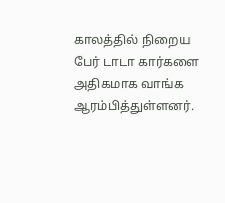காலத்தில் நிறைய பேர் டாடா கார்களை அதிகமாக வாங்க ஆரம்பித்துள்ளனர்.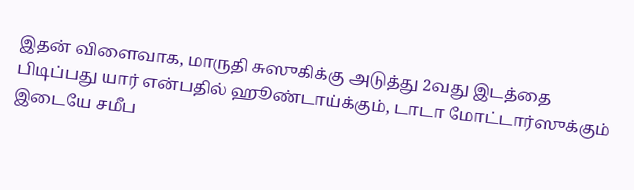இதன் விளைவாக, மாருதி சுஸுகிக்கு அடுத்து 2வது இடத்தை பிடிப்பது யார் என்பதில் ஹூண்டாய்க்கும், டாடா மோட்டார்ஸுக்கும் இடையே சமீப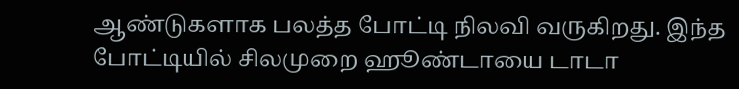ஆண்டுகளாக பலத்த போட்டி நிலவி வருகிறது. இந்த போட்டியில் சிலமுறை ஹூண்டாயை டாடா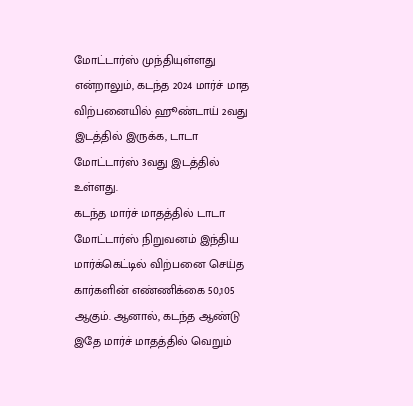மோட்டார்ஸ் முந்தியுள்ளது என்றாலும், கடந்த 2024 மார்ச் மாத விற்பனையில் ஹூண்டாய் 2வது இடத்தில் இருக்க, டாடா மோட்டார்ஸ் 3வது இடத்தில் உள்ளது.
கடந்த மார்ச் மாதத்தில் டாடா மோட்டார்ஸ் நிறுவனம் இந்திய மார்க்கெட்டில் விற்பனை செய்த கார்களின் எண்ணிக்கை 50,105 ஆகும். ஆனால், கடந்த ஆண்டு இதே மார்ச் மாதத்தில் வெறும்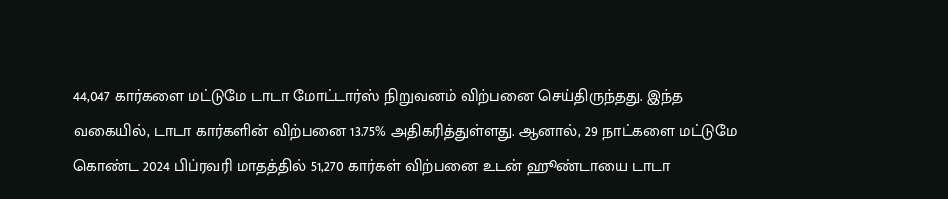44,047 கார்களை மட்டுமே டாடா மோட்டார்ஸ் நிறுவனம் விற்பனை செய்திருந்தது. இந்த வகையில், டாடா கார்களின் விற்பனை 13.75% அதிகரித்துள்ளது. ஆனால், 29 நாட்களை மட்டுமே கொண்ட 2024 பிப்ரவரி மாதத்தில் 51,270 கார்கள் விற்பனை உடன் ஹூண்டாயை டாடா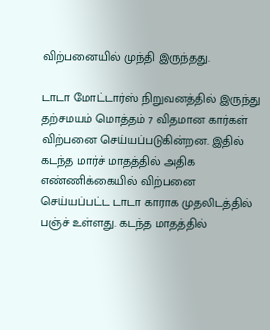விற்பனையில் முந்தி இருந்தது.

டாடா மோட்டார்ஸ் நிறுவனத்தில் இருந்து தற்சமயம் மொத்தம் 7 விதமான கார்கள் விற்பனை செய்யப்படுகின்றன. இதில் கடந்த மார்ச் மாதத்தில் அதிக எண்ணிக்கையில் விற்பனை செய்யப்பட்ட டாடா காராக முதலிடத்தில் பஞ்ச் உள்ளது. கடந்த மாதத்தில்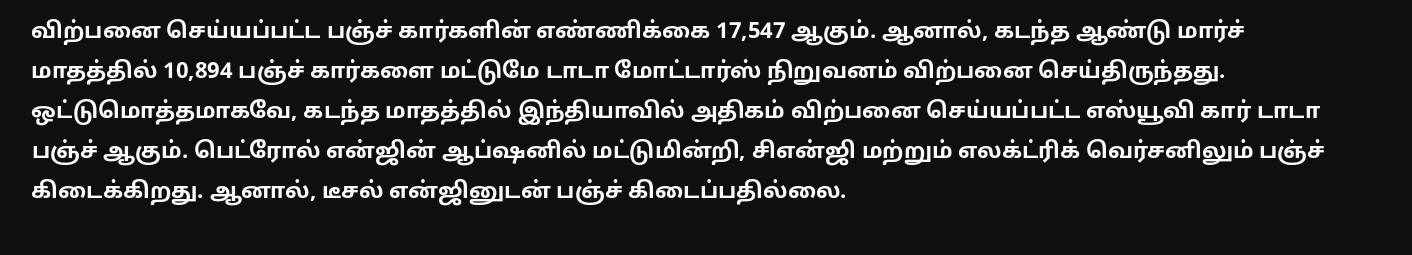விற்பனை செய்யப்பட்ட பஞ்ச் கார்களின் எண்ணிக்கை 17,547 ஆகும். ஆனால், கடந்த ஆண்டு மார்ச் மாதத்தில் 10,894 பஞ்ச் கார்களை மட்டுமே டாடா மோட்டார்ஸ் நிறுவனம் விற்பனை செய்திருந்தது.
ஒட்டுமொத்தமாகவே, கடந்த மாதத்தில் இந்தியாவில் அதிகம் விற்பனை செய்யப்பட்ட எஸ்யூவி கார் டாடா பஞ்ச் ஆகும். பெட்ரோல் என்ஜின் ஆப்ஷனில் மட்டுமின்றி, சிஎன்ஜி மற்றும் எலக்ட்ரிக் வெர்சனிலும் பஞ்ச் கிடைக்கிறது. ஆனால், டீசல் என்ஜினுடன் பஞ்ச் கிடைப்பதில்லை.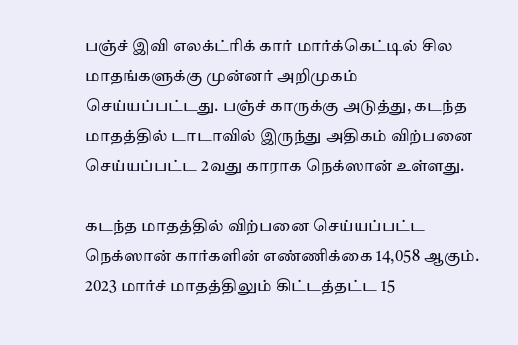பஞ்ச் இவி எலக்ட்ரிக் கார் மார்க்கெட்டில் சில மாதங்களுக்கு முன்னர் அறிமுகம் செய்யப்பட்டது. பஞ்ச் காருக்கு அடுத்து, கடந்த மாதத்தில் டாடாவில் இருந்து அதிகம் விற்பனை செய்யப்பட்ட 2வது காராக நெக்ஸான் உள்ளது.

கடந்த மாதத்தில் விற்பனை செய்யப்பட்ட நெக்ஸான் கார்களின் எண்ணிக்கை 14,058 ஆகும். 2023 மார்ச் மாதத்திலும் கிட்டத்தட்ட 15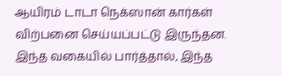ஆயிரம் டாடா நெக்ஸான் கார்கள் விற்பனை செய்யப்பட்டு இருந்தன. இந்த வகையில் பார்த்தால், இந்த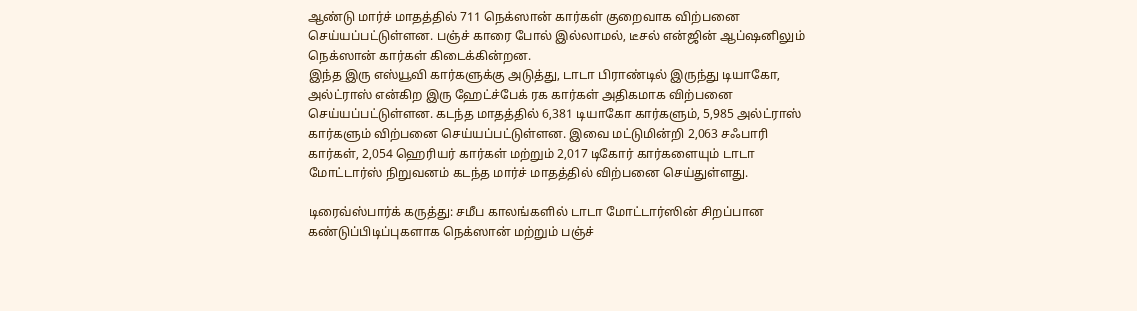ஆண்டு மார்ச் மாதத்தில் 711 நெக்ஸான் கார்கள் குறைவாக விற்பனை செய்யப்பட்டுள்ளன. பஞ்ச் காரை போல் இல்லாமல், டீசல் என்ஜின் ஆப்ஷனிலும் நெக்ஸான் கார்கள் கிடைக்கின்றன.
இந்த இரு எஸ்யூவி கார்களுக்கு அடுத்து, டாடா பிராண்டில் இருந்து டியாகோ, அல்ட்ராஸ் என்கிற இரு ஹேட்ச்பேக் ரக கார்கள் அதிகமாக விற்பனை செய்யப்பட்டுள்ளன. கடந்த மாதத்தில் 6,381 டியாகோ கார்களும், 5,985 அல்ட்ராஸ் கார்களும் விற்பனை செய்யப்பட்டுள்ளன. இவை மட்டுமின்றி 2,063 சஃபாரி கார்கள், 2,054 ஹெரியர் கார்கள் மற்றும் 2,017 டிகோர் கார்களையும் டாடா மோட்டார்ஸ் நிறுவனம் கடந்த மார்ச் மாதத்தில் விற்பனை செய்துள்ளது.

டிரைவ்ஸ்பார்க் கருத்து: சமீப காலங்களில் டாடா மோட்டார்ஸின் சிறப்பான கண்டுப்பிடிப்புகளாக நெக்ஸான் மற்றும் பஞ்ச்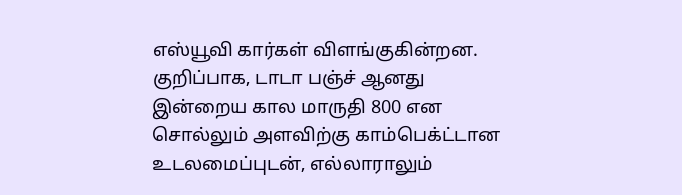எஸ்யூவி கார்கள் விளங்குகின்றன. குறிப்பாக, டாடா பஞ்ச் ஆனது இன்றைய கால மாருதி 800 என சொல்லும் அளவிற்கு காம்பெக்ட்டான உடலமைப்புடன், எல்லாராலும்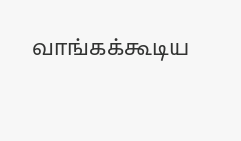வாங்கக்கூடிய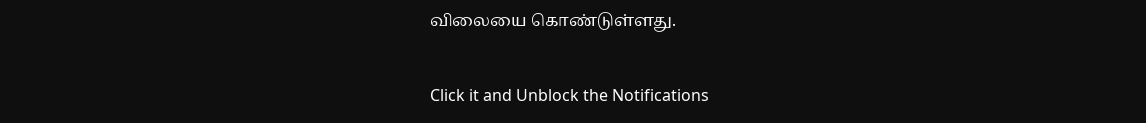விலையை கொண்டுள்ளது.


Click it and Unblock the Notifications